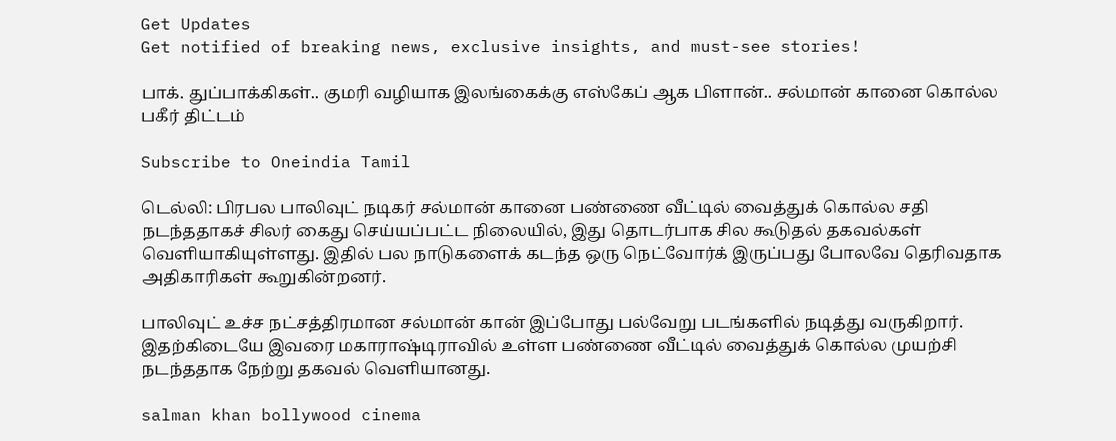Get Updates
Get notified of breaking news, exclusive insights, and must-see stories!

பாக். துப்பாக்கிகள்.. குமரி வழியாக இலங்கைக்கு எஸ்கேப் ஆக பிளான்.. சல்மான் கானை கொல்ல பகீர் திட்டம்

Subscribe to Oneindia Tamil

டெல்லி: பிரபல பாலிவுட் நடிகர் சல்மான் கானை பண்ணை வீட்டில் வைத்துக் கொல்ல சதி நடந்ததாகச் சிலர் கைது செய்யப்பட்ட நிலையில், இது தொடர்பாக சில கூடுதல் தகவல்கள் வெளியாகியுள்ளது. இதில் பல நாடுகளைக் கடந்த ஒரு நெட்வோர்க் இருப்பது போலவே தெரிவதாக அதிகாரிகள் கூறுகின்றனர்.

பாலிவுட் உச்ச நட்சத்திரமான சல்மான் கான் இப்போது பல்வேறு படங்களில் நடித்து வருகிறார். இதற்கிடையே இவரை மகாராஷ்டிராவில் உள்ள பண்ணை வீட்டில் வைத்துக் கொல்ல முயற்சி நடந்ததாக நேற்று தகவல் வெளியானது.

salman khan bollywood cinema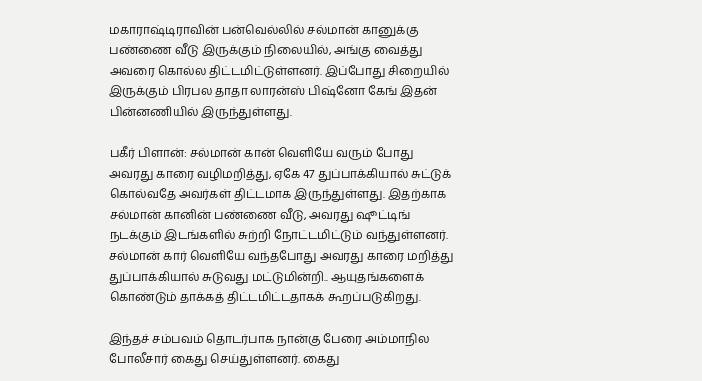மகாராஷ்டிராவின் பன்வெல்லில் சல்மான் கானுக்கு பண்ணை வீடு இருக்கும் நிலையில், அங்கு வைத்து அவரை கொல்ல திட்டமிட்டுள்ளனர். இப்போது சிறையில் இருக்கும் பிரபல தாதா லாரன்ஸ் பிஷ்னோ கேங் இதன் பின்னணியில் இருந்துள்ளது.

பகீர் பிளான்: சல்மான் கான் வெளியே வரும் போது அவரது காரை வழிமறித்து, ஏகே 47 துப்பாக்கியால் சுட்டுக் கொல்வதே அவர்கள் திட்டமாக இருந்துள்ளது. இதற்காக சல்மான் கானின் பண்ணை வீடு, அவரது ஷூட்டிங் நடக்கும் இடங்களில் சுற்றி நோட்டமிட்டும் வந்துள்ளனர். சல்மான் கார் வெளியே வந்தபோது அவரது காரை மறித்து துப்பாக்கியால் சுடுவது மட்டுமின்றி.. ஆயுதங்களைக் கொண்டும் தாக்கத் திட்டமிட்டதாகக் கூறப்படுகிறது.

இந்தச் சம்பவம் தொடர்பாக நான்கு பேரை அம்மாநில போலீசார் கைது செய்துள்ளனர். கைது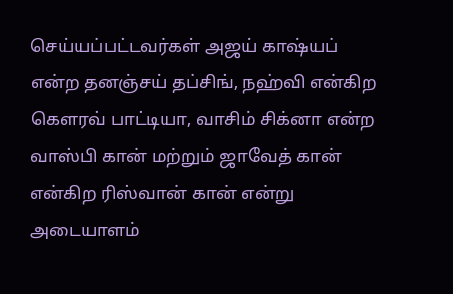செய்யப்பட்டவர்கள் அஜய் காஷ்யப் என்ற தனஞ்சய் தப்சிங், நஹ்வி என்கிற கௌரவ் பாட்டியா, வாசிம் சிக்னா என்ற வாஸ்பி கான் மற்றும் ஜாவேத் கான் என்கிற ரிஸ்வான் கான் என்று அடையாளம்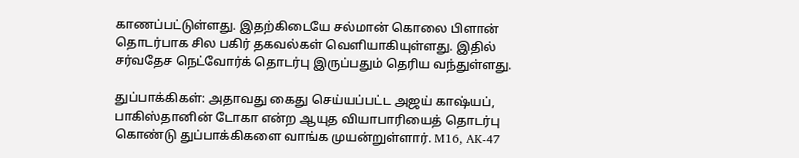காணப்பட்டுள்ளது. இதற்கிடையே சல்மான் கொலை பிளான் தொடர்பாக சில பகிர் தகவல்கள் வெளியாகியுள்ளது. இதில் சர்வதேச நெட்வோர்க் தொடர்பு இருப்பதும் தெரிய வந்துள்ளது.

துப்பாக்கிகள்: அதாவது கைது செய்யப்பட்ட அஜய் காஷ்யப், பாகிஸ்தானின் டோகா என்ற ஆயுத வியாபாரியைத் தொடர்பு கொண்டு துப்பாக்கிகளை வாங்க முயன்றுள்ளார். M16, AK-47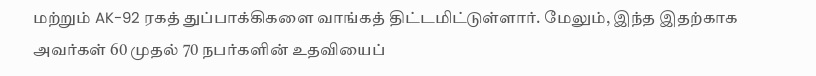மற்றும் AK-92 ரகத் துப்பாக்கிகளை வாங்கத் திட்டமிட்டுள்ளார். மேலும், இந்த இதற்காக அவர்கள் 60 முதல் 70 நபர்களின் உதவியைப்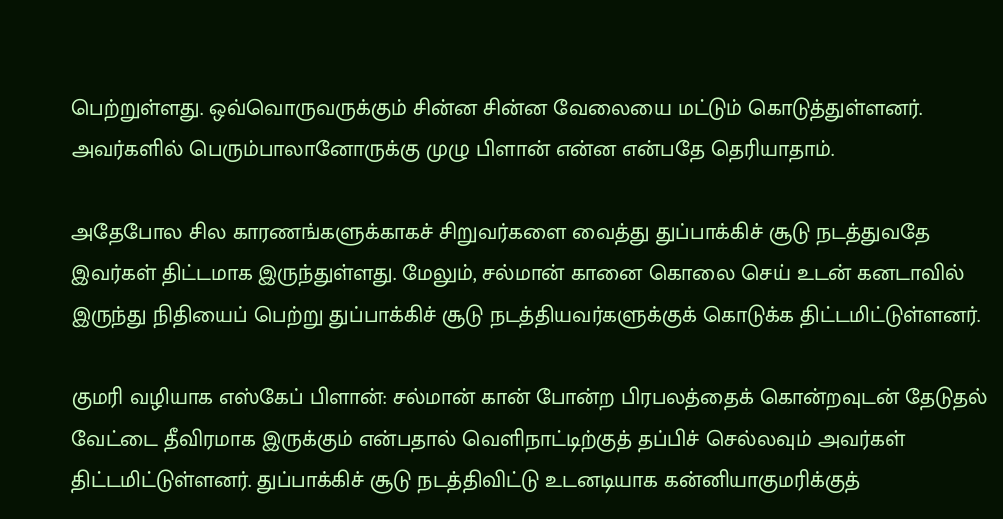பெற்றுள்ளது. ஒவ்வொருவருக்கும் சின்ன சின்ன வேலையை மட்டும் கொடுத்துள்ளனர். அவர்களில் பெரும்பாலானோருக்கு முழு பிளான் என்ன என்பதே தெரியாதாம்.

அதேபோல சில காரணங்களுக்காகச் சிறுவர்களை வைத்து துப்பாக்கிச் சூடு நடத்துவதே இவர்கள் திட்டமாக இருந்துள்ளது. மேலும், சல்மான் கானை கொலை செய் உடன் கனடாவில் இருந்து நிதியைப் பெற்று துப்பாக்கிச் சூடு நடத்தியவர்களுக்குக் கொடுக்க திட்டமிட்டுள்ளனர்.

குமரி வழியாக எஸ்கேப் பிளான்: சல்மான் கான் போன்ற பிரபலத்தைக் கொன்றவுடன் தேடுதல் வேட்டை தீவிரமாக இருக்கும் என்பதால் வெளிநாட்டிற்குத் தப்பிச் செல்லவும் அவர்கள் திட்டமிட்டுள்ளனர். துப்பாக்கிச் சூடு நடத்திவிட்டு உடனடியாக கன்னியாகுமரிக்குத்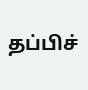தப்பிச்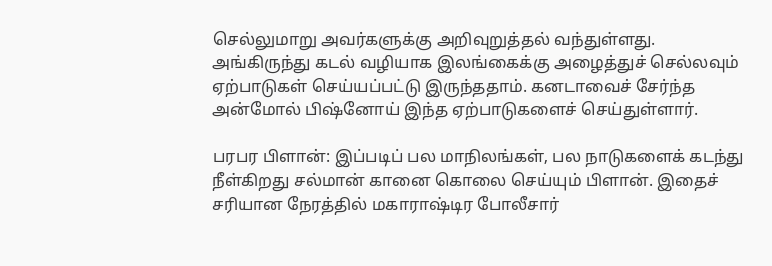செல்லுமாறு அவர்களுக்கு அறிவுறுத்தல் வந்துள்ளது. அங்கிருந்து கடல் வழியாக இலங்கைக்கு அழைத்துச் செல்லவும் ஏற்பாடுகள் செய்யப்பட்டு இருந்ததாம். கனடாவைச் சேர்ந்த அன்மோல் பிஷ்னோய் இந்த ஏற்பாடுகளைச் செய்துள்ளார்.

பரபர பிளான்: இப்படிப் பல மாநிலங்கள், பல நாடுகளைக் கடந்து நீள்கிறது சல்மான் கானை கொலை செய்யும் பிளான். இதைச் சரியான நேரத்தில் மகாராஷ்டிர போலீசார்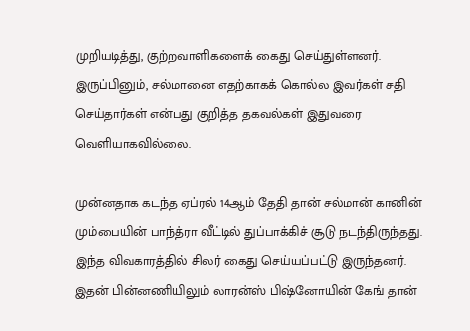முறியடித்து, குற்றவாளிகளைக் கைது செய்துள்ளனர். இருப்பினும், சல்மானை எதற்காகக் கொல்ல இவர்கள் சதி செய்தார்கள் என்பது குறித்த தகவல்கள் இதுவரை வெளியாகவில்லை.

முன்னதாக கடந்த ஏப்ரல் 14ஆம் தேதி தான் சல்மான் கானின் மும்பையின் பாந்த்ரா வீட்டில் துப்பாக்கிச் சூடு நடந்திருந்தது. இந்த விவகாரத்தில் சிலர் கைது செய்யப்பட்டு இருந்தனர். இதன் பின்னணியிலும் லாரன்ஸ் பிஷ்னோயின் கேங் தான்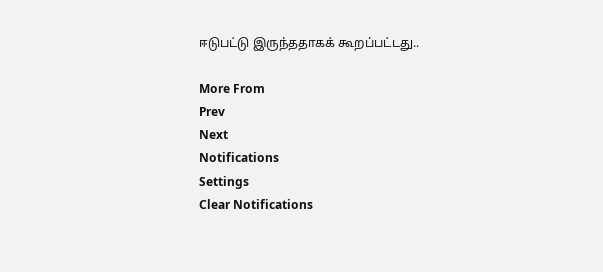ஈடுபட்டு இருந்ததாகக் கூறப்பட்டது..

More From
Prev
Next
Notifications
Settings
Clear Notifications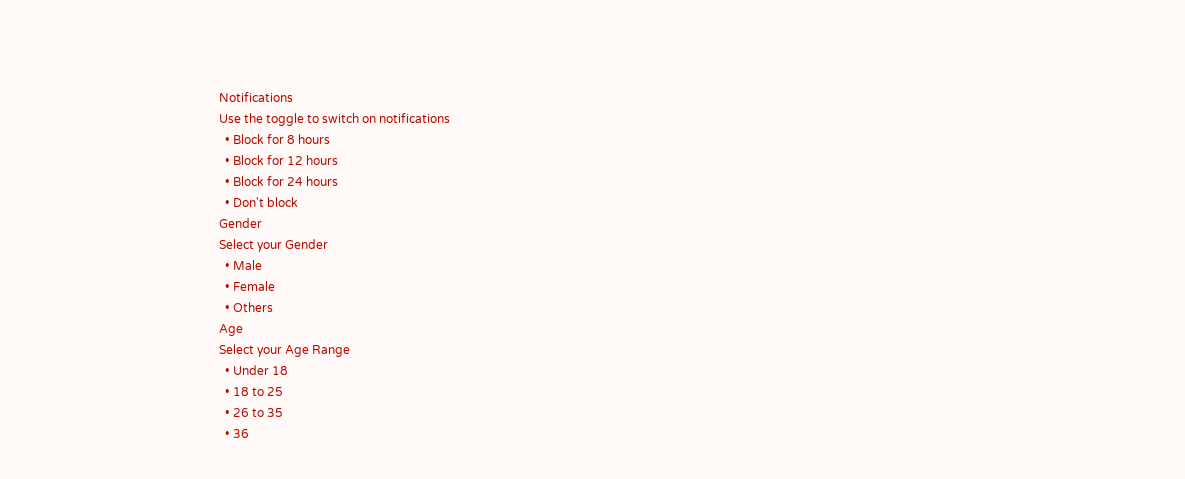Notifications
Use the toggle to switch on notifications
  • Block for 8 hours
  • Block for 12 hours
  • Block for 24 hours
  • Don't block
Gender
Select your Gender
  • Male
  • Female
  • Others
Age
Select your Age Range
  • Under 18
  • 18 to 25
  • 26 to 35
  • 36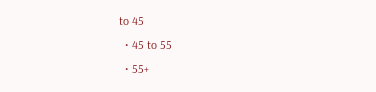to 45
  • 45 to 55
  • 55+